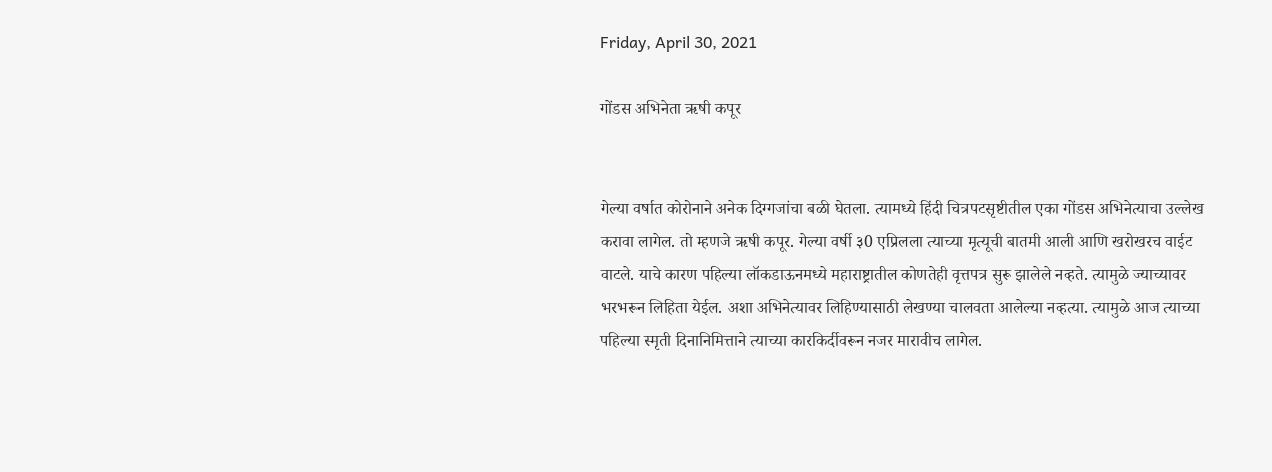Friday, April 30, 2021

गोंडस अभिनेता ऋषी कपूर


गेल्या वर्षात कोरोनाने अनेक दिग्गजांचा बळी घेतला. त्यामध्ये हिंदी चित्रपटसृष्टीतील एका गोंडस अभिनेत्याचा उल्लेख करावा लागेल. तो म्हणजे ऋषी कपूर. गेल्या वर्षी ३0 एप्रिलला त्याच्या मृत्यूची बातमी आली आणि खरोखरच वाईट वाटले. याचे कारण पहिल्या लॉकडाऊनमध्ये महाराष्ट्रातील कोणतेही वृत्तपत्र सुरू झालेले नव्हते. त्यामुळे ज्याच्यावर भरभरून लिहिता येईल. अशा अभिनेत्यावर लिहिण्यासाठी लेखण्या चालवता आलेल्या नव्हत्या. त्यामुळे आज त्याच्या पहिल्या स्मृती दिनानिमित्ताने त्याच्या कारकिर्दीवरून नजर मारावीच लागेल.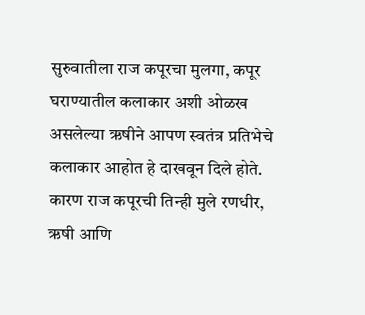सुरुवातीला राज कपूरचा मुलगा, कपूर घराण्यातील कलाकार अशी ओळख असलेल्या ऋषीने आपण स्वतंत्र प्रतिभेचे कलाकार आहोत हे दाखवून दिले होते. कारण राज कपूरची तिन्ही मुले रणधीर, ऋषी आणि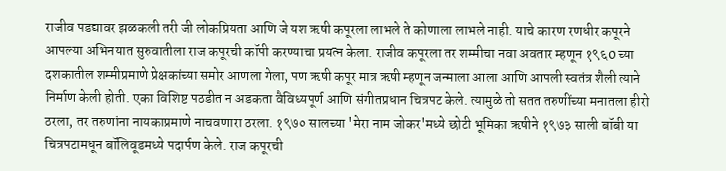राजीव पडद्यावर झळकली तरी जी लोकप्रियता आणि जे यश ऋषी कपूरला लाभले ते कोणाला लाभले नाही. याचे कारण रणधीर कपूरने आपल्या अभिनयात सुरुवातीला राज कपूरची कॉपी करण्याचा प्रयत्न केला. राजीव कपूरला तर शम्मीचा नवा अवतार म्हणून १९६0 च्या दशकातील शम्मीप्रमाणे प्रेक्षकांच्या समोर आणला गेला, पण ऋषी कपूर मात्र ऋषी म्हणून जन्माला आला आणि आपली स्वतंत्र शैली त्याने निर्माण केली होती. एका विशिष्ट पठडीत न अडकता वैविध्यपूर्ण आणि संगीतप्रधान चित्रपट केले. त्यामुळे तो सतत तरुणींच्या मनातला हीरो ठरला, तर तरुणांना नायकाप्रमाणे नाचवणारा ठरला. १९७० सालच्या 'मेरा नाम जोकर'मध्ये छोटी भूमिका ऋषीने १९७३ साली बॉबी या चित्रपटामधून बॉलिवूडमध्ये पदार्पण केले. राज कपूरची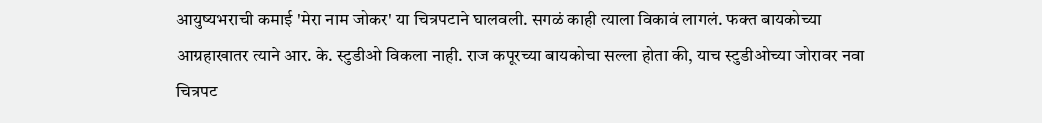आयुष्यभराची कमाई 'मेरा नाम जोकर' या चित्रपटाने घालवली. सगळं काही त्याला विकावं लागलं. फक्त बायकोच्या आग्रहाखातर त्याने आर. के. स्टुडीओ विकला नाही. राज कपूरच्या बायकोचा सल्ला होता की, याच स्टुडीओच्या जोरावर नवा चित्रपट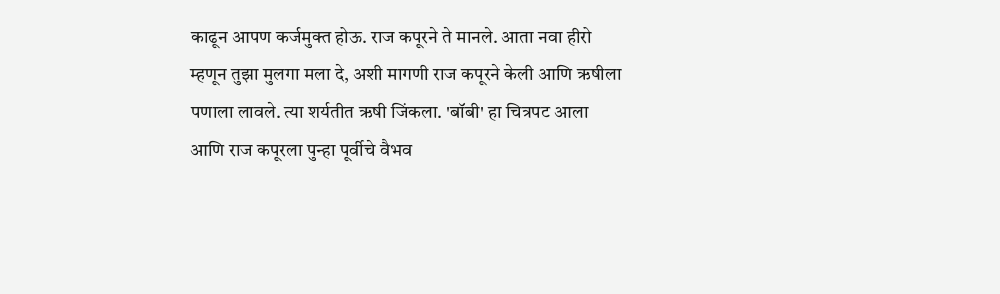काढून आपण कर्जमुक्त होऊ. राज कपूरने ते मानले. आता नवा हीरो म्हणून तुझा मुलगा मला दे, अशी मागणी राज कपूरने केली आणि ऋषीला पणाला लावले. त्या शर्यतीत ऋषी जिंकला. 'बॉबी' हा चित्रपट आला आणि राज कपूरला पुन्हा पूर्वीचे वैभव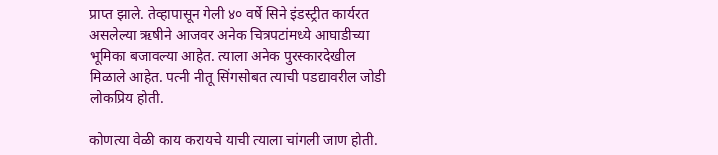प्राप्त झाले. तेव्हापासून गेली ४० वर्षे सिने इंडस्ट्रीत कार्यरत असलेल्या ऋषीने आजवर अनेक चित्रपटांमध्ये आघाडीच्या भूमिका बजावल्या आहेत. त्याला अनेक पुरस्कारदेखील मिळाले आहेत. पत्‍नी नीतू सिंगसोबत त्याची पडद्यावरील जोडी लोकप्रिय होती.

कोणत्या वेळी काय करायचे याची त्याला चांगली जाण होती.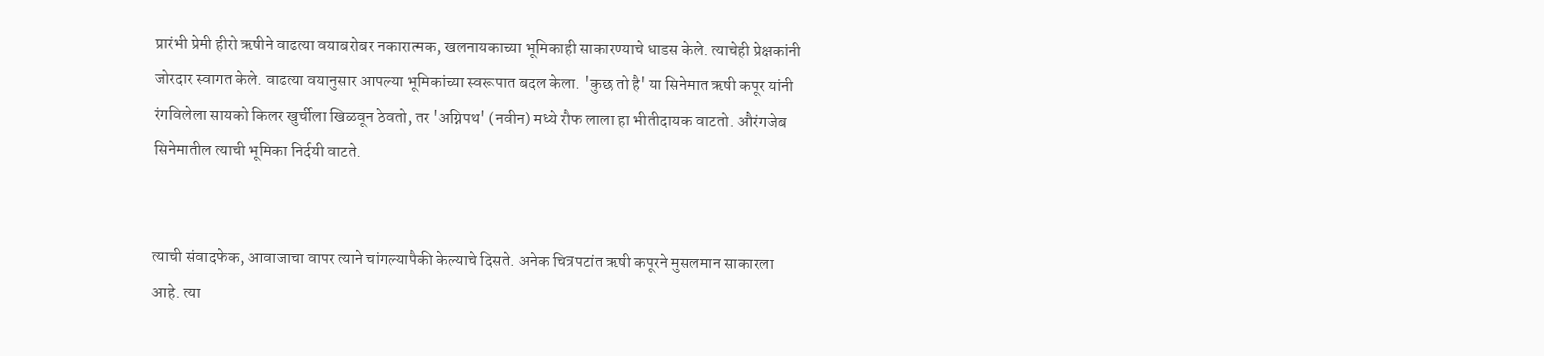प्रारंभी प्रेमी हीरो ऋषीने वाढत्या वयाबरोबर नकारात्मक, खलनायकाच्या भूमिकाही साकारण्याचे धाडस केले. त्याचेही प्रेक्षकांनी जोरदार स्वागत केले. वाढत्या वयानुसार आपल्या भूमिकांच्या स्वरूपात बदल केला. 'कुछ तो है' या सिनेमात ऋषी कपूर यांनी रंगविलेला सायको किलर खुर्चीला खिळवून ठेवतो, तर 'अग्निपथ' (नवीन) मध्ये रौफ लाला हा भीतीदायक वाटतो. औरंगजेब सिनेमातील त्याची भूमिका निर्दयी वाटते.


त्याची संवादफेक, आवाजाचा वापर त्याने चांगल्यापैकी केल्याचे दिसते. अनेक चित्रपटांत ऋषी कपूरने मुसलमान साकारला आहे. त्या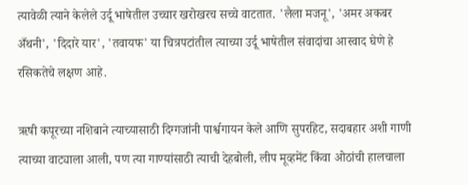त्यावेळी त्याने केलेले उर्दू भाषेतील उच्चार खरोखरच सच्चे वाटतात. 'लैला मजनू', 'अमर अकबर अँथनी', 'दिदारे यार', 'तवायफ' या चित्रपटांतील त्याच्या उर्दू भाषेतील संवादांचा आस्वाद घेणे हे रसिकतेचे लक्षण आहे.

ऋषी कपूरच्या नशिबाने त्याच्यासाठी दिग्गजांनी पार्श्वगायन केले आणि सुपरहिट, सदाबहार अशी गाणी त्याच्या वाट्याला आली, पण त्या गाण्यांसाठी त्याची देहबोली, लीप मूव्हमेंट किंवा ओठांची हालचाला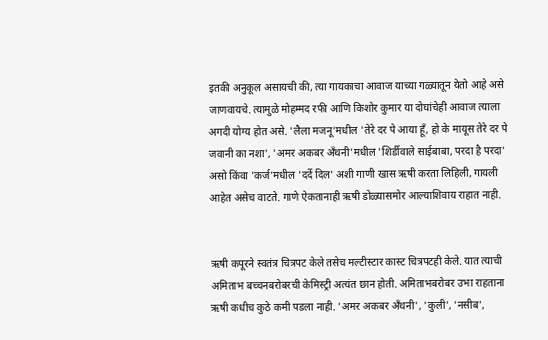इतकी अनुकूल असायची की, त्या गायकाचा आवाज याच्या गळ्यातून येतो आहे असे जाणवायचे. त्यामुळे मोहम्मद रफी आणि किशोर कुमार या दोघांचेही आवाज त्याला अगदी योग्य होत असे. 'लैला मजनू'मधील 'तेरे दर पे आया हूँ, हो के मायूस तेरे दर पे जवानी का नशा', 'अमर अकबर अँथनी'मधील 'शिर्डीवाले साईबाबा, परदा है परदा' असो किंवा 'कर्ज'मधील 'दर्दे दिल' अशी गाणी खास ऋषी करता लिहिली, गायली आहेत असेच वाटते. गाणे ऐकतानाही ऋषी डोळ्यासमोर आल्याशिवाय राहात नाही.


ऋषी कपूरने स्वतंत्र चित्रपट केले तसेच मल्टीस्टार कास्ट चित्रपटही केले. यात त्याची अमिताभ बच्चनबरोबरची केमिस्ट्री अत्यंत छान होती. अमिताभबरोबर उभा राहताना ऋषी कधीच कुठे कमी पडला नाही. 'अमर अकबर अँथनी', 'कुली', 'नसीब',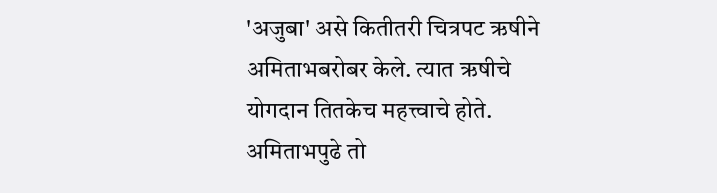'अजुबा' असे कितीतरी चित्रपट ऋषीने अमिताभबरोबर केले. त्यात ऋषीचे योगदान तितकेच महत्त्वाचे होते. अमिताभपुढे तो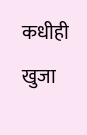कधीही खुजा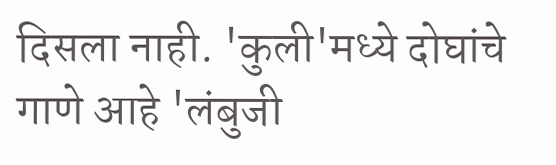दिसला नाही. 'कुली'मध्ये दोघांचे गाणे आहे 'लंबुजी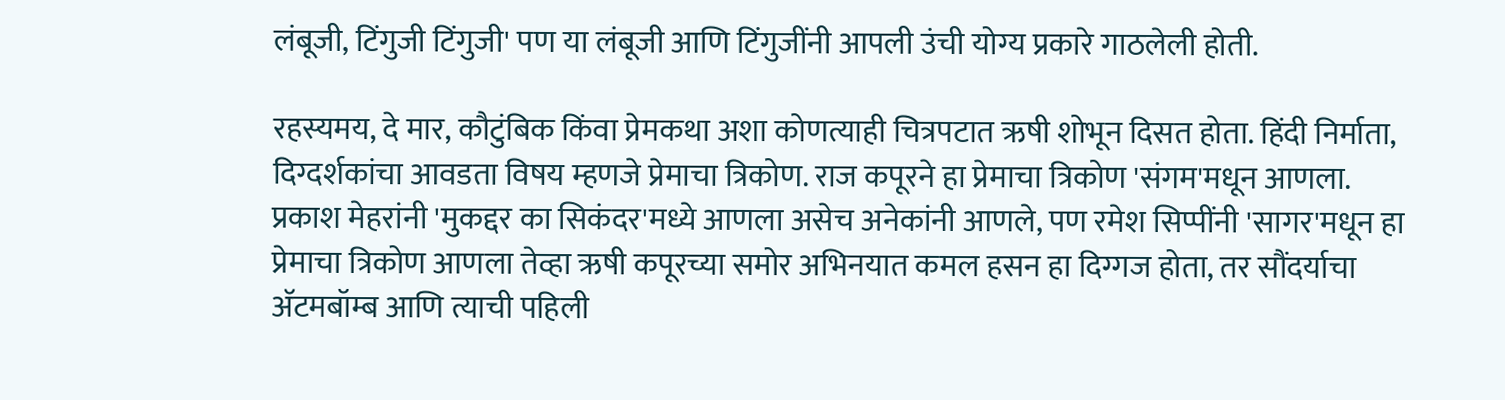लंबूजी, टिंगुजी टिंगुजी' पण या लंबूजी आणि टिंगुजींनी आपली उंची योग्य प्रकारे गाठलेली होती.

रहस्यमय, दे मार, कौटुंबिक किंवा प्रेमकथा अशा कोणत्याही चित्रपटात ऋषी शोभून दिसत होता. हिंदी निर्माता, दिग्दर्शकांचा आवडता विषय म्हणजे प्रेमाचा त्रिकोण. राज कपूरने हा प्रेमाचा त्रिकोण 'संगम'मधून आणला. प्रकाश मेहरांनी 'मुकद्दर का सिकंदर'मध्ये आणला असेच अनेकांनी आणले, पण रमेश सिप्पींनी 'सागर'मधून हा प्रेमाचा त्रिकोण आणला तेव्हा ऋषी कपूरच्या समोर अभिनयात कमल हसन हा दिग्गज होता, तर सौंदर्याचा अ‍ॅटमबॉम्ब आणि त्याची पहिली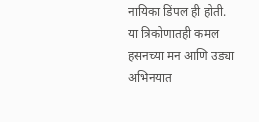नायिका डिंपल ही होती. या त्रिकोणातही कमल हसनच्या मन आणि उड्या अभिनयात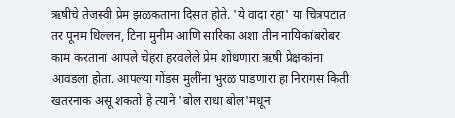ऋषीचे तेजस्वी प्रेम झळकताना दिसत होते. 'ये वादा रहा' या चित्रपटात तर पूनम धिल्लन, टिना मुनीम आणि सारिका अशा तीन नायिकांबरोबर काम करताना आपले चेहरा हरवलेले प्रेम शोधणारा ऋषी प्रेक्षकांना आवडला होता. आपल्या गोंडस मुलींना भुरळ पाडणारा हा निरागस किती खतरनाक असू शकतो हे त्याने 'बोल राधा बोल'मधून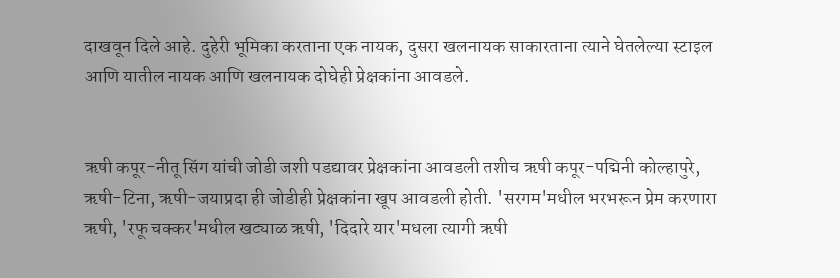दाखवून दिले आहे. दुहेरी भूमिका करताना एक नायक, दुसरा खलनायक साकारताना त्याने घेतलेल्या स्टाइल आणि यातील नायक आणि खलनायक दोघेही प्रेक्षकांना आवडले.


ऋषी कपूर-नीतू सिंग यांची जोडी जशी पडद्यावर प्रेक्षकांना आवडली तशीच ऋषी कपूर-पद्मिनी कोल्हापुरे, ऋषी-टिना, ऋषी-जयाप्रदा ही जोडीही प्रेक्षकांना खूप आवडली होती. 'सरगम'मधील भरभरून प्रेम करणारा ऋषी, 'रफू चक्कर'मधील खट्याळ ऋषी, 'दिदारे यार'मधला त्यागी ऋषी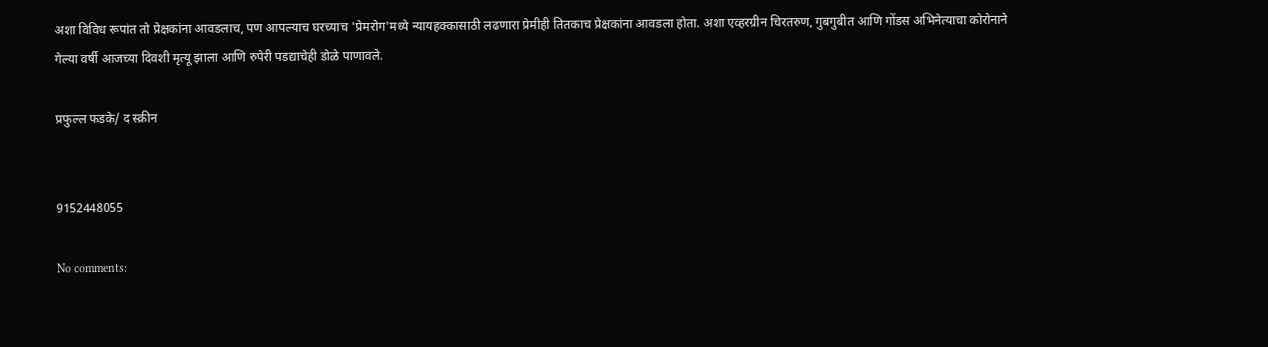अशा विविध रूपांत तो प्रेक्षकांना आवडलाच, पण आपल्याच घरच्याच 'प्रेमरोग'मध्ये न्यायहक्कासाठी लढणारा प्रेमीही तितकाच प्रेक्षकांना आवडला होता. अशा एव्हरग्रीन चिरतरुण, गुबगुबीत आणि गोंडस अभिनेत्याचा कोरोनाने गेल्या वर्षी आजच्या दिवशी मृत्यू झाला आणि रुपेरी पडद्याचेही डोळे पाणावले.

प्रफुल्ल फडके/ द स्क्रीन


9152448055

No comments: